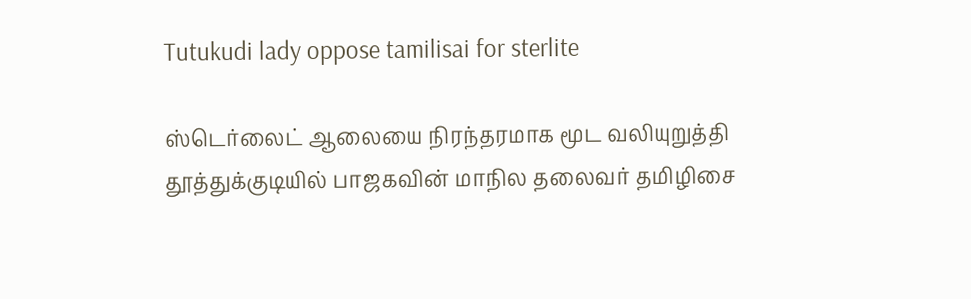Tutukudi lady oppose tamilisai for sterlite

ஸ்டெர்லைட் ஆலையை நிரந்தரமாக மூட வலியுறுத்தி தூத்துக்குடியில் பாஜகவின் மாநில தலைவர் தமிழிசை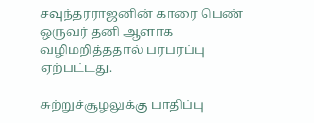சவுந்தரராஜனின் காரை பெண் ஒருவர் தனி ஆளாக வழிமறித்ததால் பரபரப்பு ஏற்பட்டது.

சுற்றுச்சூழலுக்கு பாதிப்பு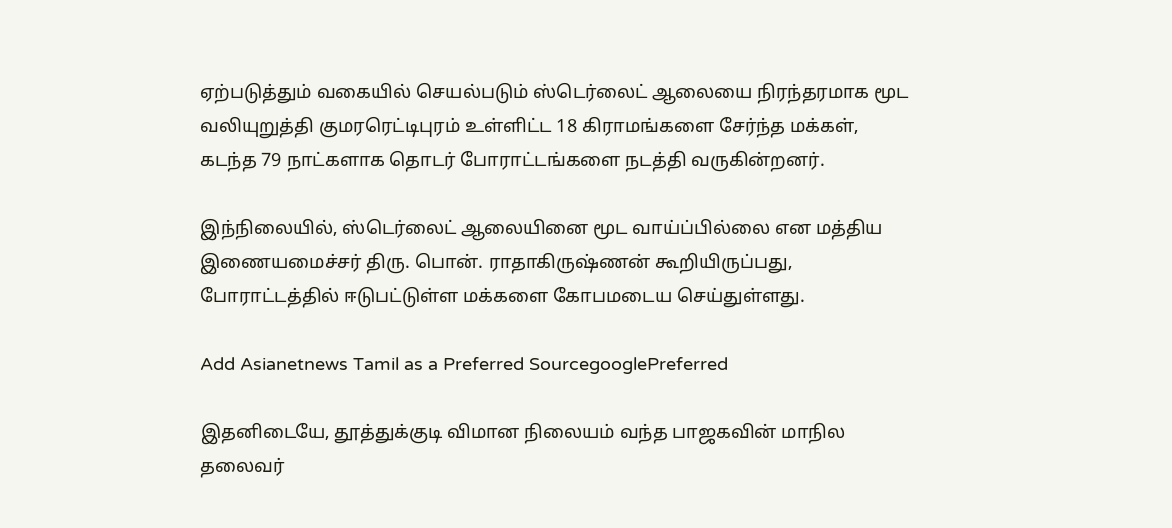ஏற்படுத்தும் வகையில் செயல்படும் ஸ்டெர்லைட் ஆலையை நிரந்தரமாக மூட வலியுறுத்தி குமரரெட்டிபுரம் உள்ளிட்ட 18 கிராமங்களை சேர்ந்த மக்கள், கடந்த 79 நாட்களாக தொடர் போராட்டங்களை நடத்தி வருகின்றனர்.

இந்நிலையில், ஸ்டெர்லைட் ஆலையினை மூட வாய்ப்பில்லை என மத்திய இணையமைச்சர் திரு. பொன். ராதாகிருஷ்ணன் கூறியிருப்பது, போராட்டத்தில் ஈடுபட்டுள்ள மக்களை கோபமடைய செய்துள்ளது.

Add Asianetnews Tamil as a Preferred SourcegooglePreferred

இதனிடையே, தூத்துக்குடி விமான நிலையம் வந்த பாஜகவின் மாநில தலைவர்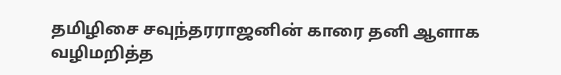தமிழிசை சவுந்தரராஜனின் காரை தனி ஆளாக வழிமறித்த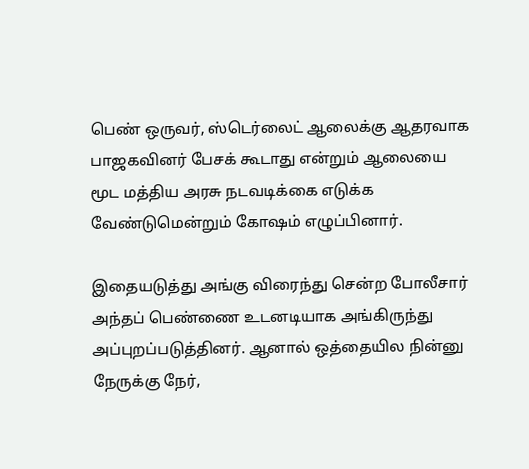பெண் ஒருவர், ஸ்டெர்லைட் ஆலைக்கு ஆதரவாக பாஜகவினர் பேசக் கூடாது என்றும் ஆலையை மூட மத்திய அரசு நடவடிக்கை எடுக்க வேண்டுமென்றும் கோஷம் எழுப்பினார்.

இதையடுத்து அங்கு விரைந்து சென்ற போலீசார் அந்தப் பெண்ணை உடனடியாக அங்கிருந்து அப்புறப்படுத்தினர். ஆனால் ஒத்தையில நின்னு நேருக்கு நேர்,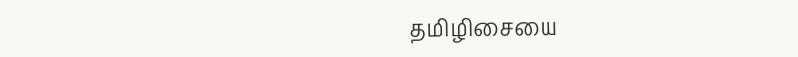தமிழிசையை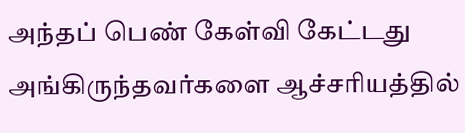அந்தப் பெண் கேள்வி கேட்டது அங்கிருந்தவர்களை ஆச்சரியத்தில்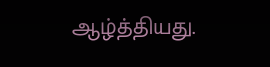ஆழ்த்தியது.